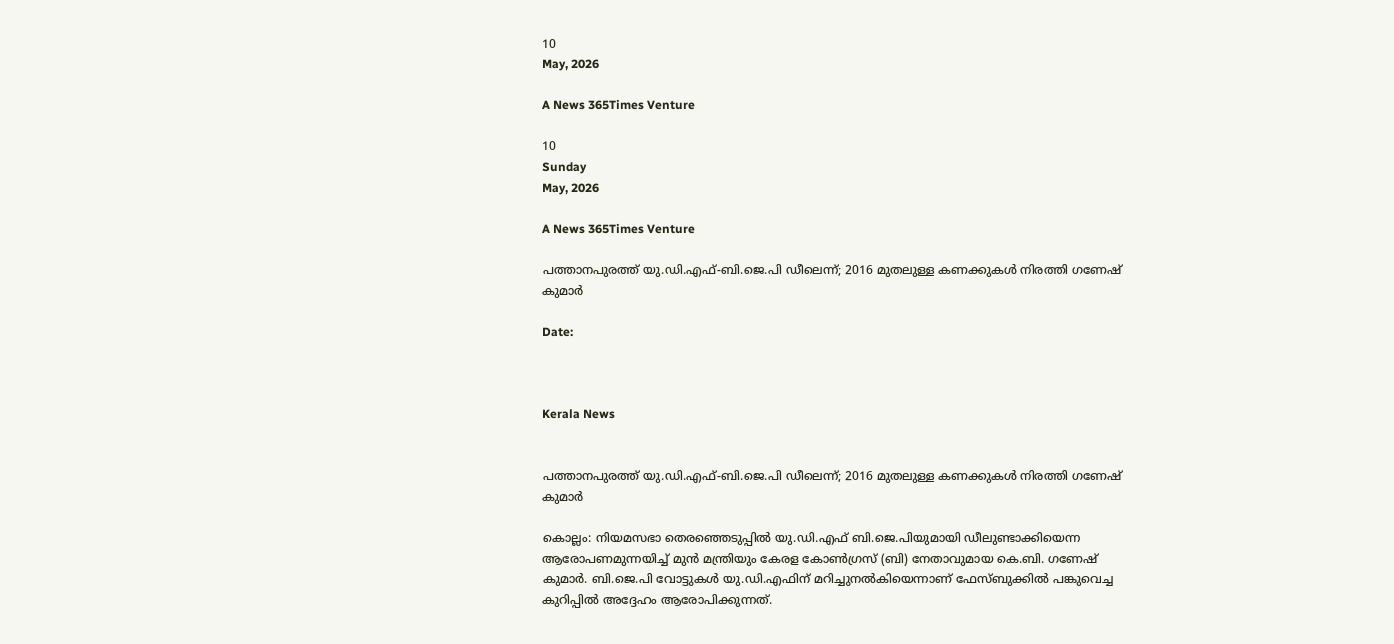10
May, 2026

A News 365Times Venture

10
Sunday
May, 2026

A News 365Times Venture

പത്താനപുരത്ത് യു.ഡി.എഫ്-ബി.ജെ.പി ഡീലെന്ന്; 2016 മുതലുള്ള കണക്കുകള്‍ നിരത്തി ഗണേഷ് കുമാര്‍

Date:



Kerala News


പത്താനപുരത്ത് യു.ഡി.എഫ്-ബി.ജെ.പി ഡീലെന്ന്; 2016 മുതലുള്ള കണക്കുകള്‍ നിരത്തി ഗണേഷ് കുമാര്‍

കൊല്ലം: നിയമസഭാ തെരഞ്ഞെടുപ്പില്‍ യു.ഡി.എഫ് ബി.ജെ.പിയുമായി ഡീലുണ്ടാക്കിയെന്ന ആരോപണമുന്നയിച്ച് മുന്‍ മന്ത്രിയും കേരള കോണ്‍ഗ്രസ് (ബി) നേതാവുമായ കെ.ബി. ഗണേഷ് കുമാര്‍. ബി.ജെ.പി വോട്ടുകള്‍ യു.ഡി.എഫിന് മറിച്ചുനല്‍കിയെന്നാണ് ഫേസ്ബുക്കില്‍ പങ്കുവെച്ച കുറിപ്പില്‍ അദ്ദേഹം ആരോപിക്കുന്നത്.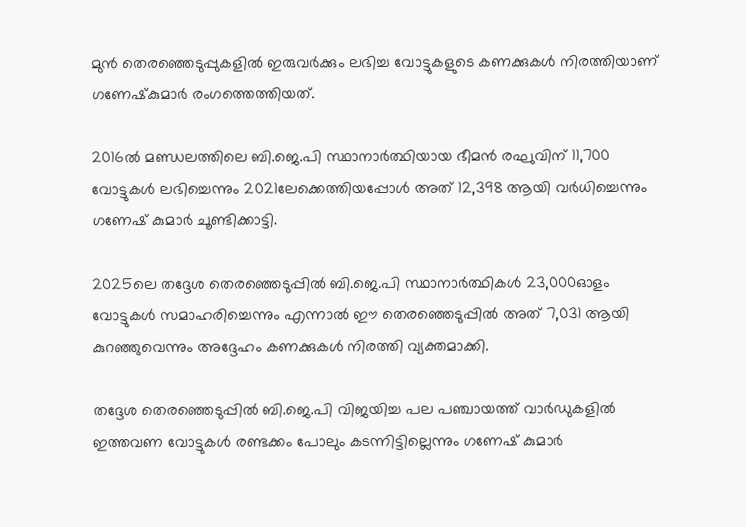മുന്‍ തെരഞ്ഞെടുപ്പുകളില്‍ ഇരുവര്‍ക്കും ലഭിച്ച വോട്ടുകളുടെ കണക്കുകള്‍ നിരത്തിയാണ് ഗണേഷ്‌കുമാര്‍ രംഗത്തെത്തിയത്.

2016ല്‍ മണ്ഡലത്തിലെ ബി.ജെ.പി സ്ഥാനാര്‍ത്ഥിയായ ഭീമന്‍ രഘുവിന് 11,700 വോട്ടുകള്‍ ലഭിച്ചെന്നും 2021ലേക്കെത്തിയപ്പോള്‍ അത് 12,398 ആയി വര്‍ധിച്ചെന്നും ഗണേഷ് കുമാര്‍ ചൂണ്ടിക്കാട്ടി.

2025ലെ തദ്ദേശ തെരഞ്ഞെടുപ്പില്‍ ബി.ജെ.പി സ്ഥാനാര്‍ത്ഥികള്‍ 23,000ഓളം വോട്ടുകള്‍ സമാഹരിച്ചെന്നും എന്നാല്‍ ഈ തെരഞ്ഞെടുപ്പില്‍ അത് 7,031 ആയി കുറഞ്ഞുവെന്നും അദ്ദേഹം കണക്കുകള്‍ നിരത്തി വ്യക്തമാക്കി.

തദ്ദേശ തെരഞ്ഞെടുപ്പില്‍ ബി.ജെ.പി വിജയിച്ച പല പഞ്ചായത്ത് വാര്‍ഡുകളില്‍ ഇത്തവണ വോട്ടുകള്‍ രണ്ടക്കം പോലും കടന്നിട്ടില്ലെന്നും ഗണേഷ് കുമാര്‍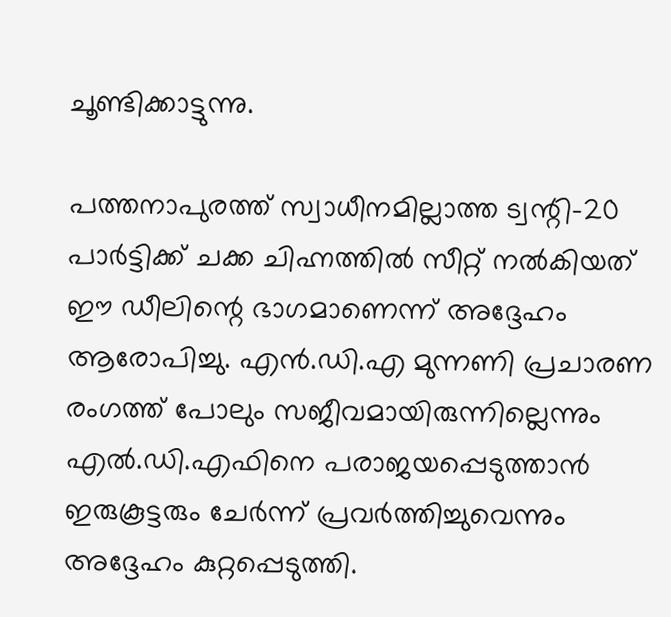ചൂണ്ടിക്കാട്ടുന്നു.

പത്തനാപുരത്ത് സ്വാധീനമില്ലാത്ത ട്വന്റി-20 പാര്‍ട്ടിക്ക് ചക്ക ചിഹ്നത്തില്‍ സീറ്റ് നല്‍കിയത് ഈ ഡീലിന്റെ ഭാഗമാണെന്ന് അദ്ദേഹം ആരോപിച്ചു. എന്‍.ഡി.എ മുന്നണി പ്രചാരണ രംഗത്ത് പോലും സജീവമായിരുന്നില്ലെന്നും എല്‍.ഡി.എഫിനെ പരാജയപ്പെടുത്താന്‍ ഇരുകൂട്ടരും ചേര്‍ന്ന് പ്രവര്‍ത്തിച്ചുവെന്നും അദ്ദേഹം കുറ്റപ്പെടുത്തി.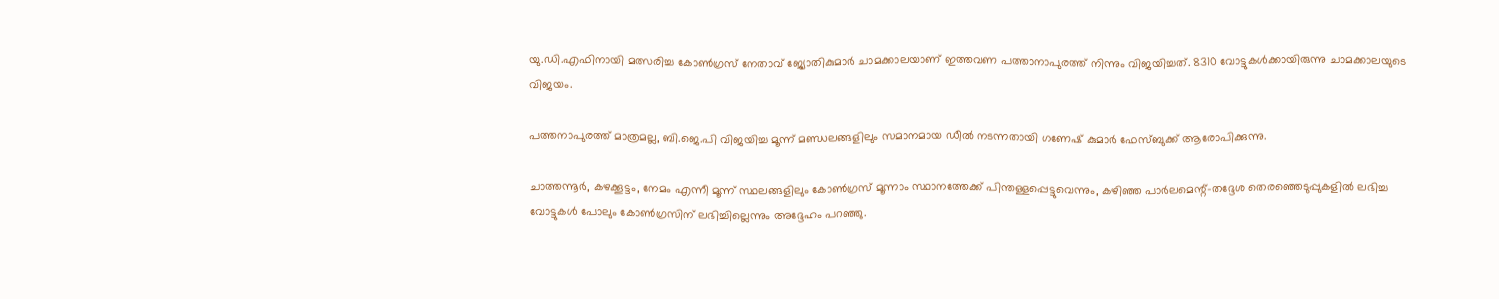യു.ഡി.എഫിനായി മത്സരിച്ച കോണ്‍ഗ്രസ് നേതാവ് ജ്യോതികുമാര്‍ ചാമക്കാലയാണ് ഇത്തവണ പത്താനാപുരത്ത് നിന്നും വിജയിച്ചത്. 8310 വോട്ടുകള്‍ക്കായിരുന്നു ചാമക്കാലയുടെ വിജയം.

പത്തനാപുരത്ത് മാത്രമല്ല, ബി.ജെ.പി വിജയിച്ച മൂന്ന് മണ്ഡലങ്ങളിലും സമാനമായ ഡീല്‍ നടന്നതായി ഗണേഷ് കുമാര്‍ ഫേസ്ബുക്ക് ആരോപിക്കുന്നു.

ചാത്തന്നൂര്‍, കഴക്കൂട്ടം, നേമം എന്നീ മൂന്ന് സ്ഥലങ്ങളിലും കോണ്‍ഗ്രസ് മൂന്നാം സ്ഥാനത്തേക്ക് പിന്തള്ളപ്പെട്ടുവെന്നും, കഴിഞ്ഞ പാര്‍ലമെന്റ്-തദ്ദേശ തെരഞ്ഞെടുപ്പുകളില്‍ ലഭിച്ച വോട്ടുകള്‍ പോലും കോണ്‍ഗ്രസിന് ലഭിച്ചില്ലെന്നും അദ്ദേഹം പറഞ്ഞു.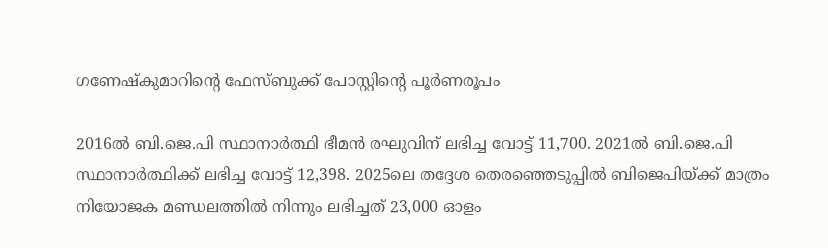ഗണേഷ്‌കുമാറിന്റെ ഫേസ്ബുക്ക് പോസ്റ്റിന്റെ പൂര്‍ണരൂപം

2016ല്‍ ബി.ജെ.പി സ്ഥാനാര്‍ത്ഥി ഭീമന്‍ രഘുവിന് ലഭിച്ച വോട്ട് 11,700. 2021ല്‍ ബി.ജെ.പി സ്ഥാനാര്‍ത്ഥിക്ക് ലഭിച്ച വോട്ട് 12,398. 2025ലെ തദ്ദേശ തെരഞ്ഞെടുപ്പില്‍ ബിജെപിയ്ക്ക് മാത്രം നിയോജക മണ്ഡലത്തില്‍ നിന്നും ലഭിച്ചത് 23,000 ഓളം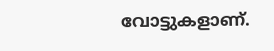വോട്ടുകളാണ്.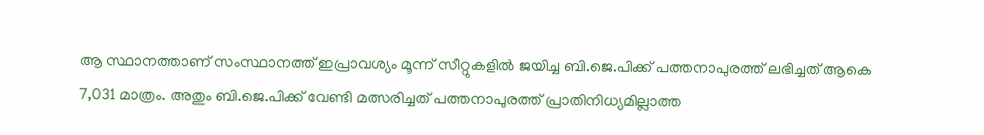ആ സ്ഥാനത്താണ് സംസ്ഥാനത്ത് ഇപ്രാവശ്യം മൂന്ന് സീറ്റുകളില്‍ ജയിച്ച ബി.ജെ.പിക്ക് പത്തനാപുരത്ത് ലഭിച്ചത് ആകെ 7,031 മാത്രം. അതും ബി.ജെ.പിക്ക് വേണ്ടി മത്സരിച്ചത് പത്തനാപുരത്ത് പ്രാതിനിധ്യമില്ലാത്ത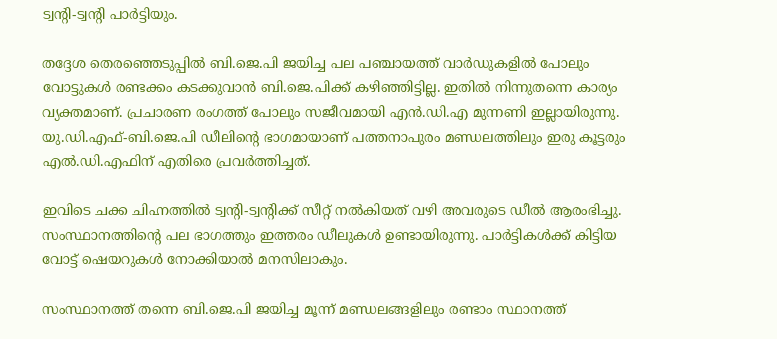ട്വന്റി-ട്വന്റി പാര്‍ട്ടിയും.

തദ്ദേശ തെരഞ്ഞെടുപ്പില്‍ ബി.ജെ.പി ജയിച്ച പല പഞ്ചായത്ത് വാര്‍ഡുകളില്‍ പോലും വോട്ടുകള്‍ രണ്ടക്കം കടക്കുവാന്‍ ബി.ജെ.പിക്ക് കഴിഞ്ഞിട്ടില്ല. ഇതില്‍ നിന്നുതന്നെ കാര്യം വ്യക്തമാണ്. പ്രചാരണ രംഗത്ത് പോലും സജീവമായി എന്‍.ഡി.എ മുന്നണി ഇല്ലായിരുന്നു. യു.ഡി.എഫ്-ബി.ജെ.പി ഡീലിന്റെ ഭാഗമായാണ് പത്തനാപുരം മണ്ഡലത്തിലും ഇരു കൂട്ടരും എല്‍.ഡി.എഫിന് എതിരെ പ്രവര്‍ത്തിച്ചത്.

ഇവിടെ ചക്ക ചിഹ്നത്തില്‍ ട്വന്റി-ട്വന്റിക്ക് സീറ്റ് നല്‍കിയത് വഴി അവരുടെ ഡീല്‍ ആരംഭിച്ചു. സംസ്ഥാനത്തിന്റെ പല ഭാഗത്തും ഇത്തരം ഡീലുകള്‍ ഉണ്ടായിരുന്നു. പാര്‍ട്ടികള്‍ക്ക് കിട്ടിയ വോട്ട് ഷെയറുകള്‍ നോക്കിയാല്‍ മനസിലാകും.

സംസ്ഥാനത്ത് തന്നെ ബി.ജെ.പി ജയിച്ച മൂന്ന് മണ്ഡലങ്ങളിലും രണ്ടാം സ്ഥാനത്ത്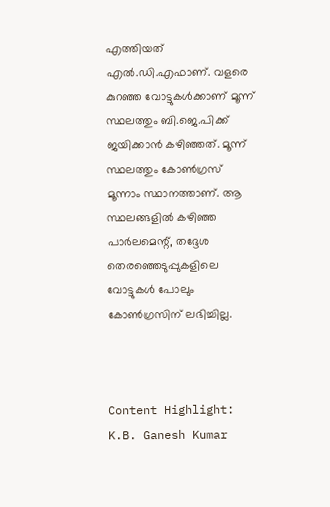എത്തിയത് എല്‍.ഡി.എഫാണ്. വളരെ കുറഞ്ഞ വോട്ടുകള്‍ക്കാണ് മൂന്ന് സ്ഥലത്തും ബി.ജെ.പിക്ക് ജയിക്കാന്‍ കഴിഞ്ഞത്. മൂന്ന് സ്ഥലത്തും കോണ്‍ഗ്രസ് മൂന്നാം സ്ഥാനത്താണ്. ആ സ്ഥലങ്ങളില്‍ കഴിഞ്ഞ പാര്‍ലമെന്റ്, തദ്ദേശ തെരഞ്ഞെടുപ്പുകളിലെ വോട്ടുകള്‍ പോലും കോണ്‍ഗ്രസിന് ലഭിച്ചില്ല.



Content Highlight: K.B. Ganesh Kumar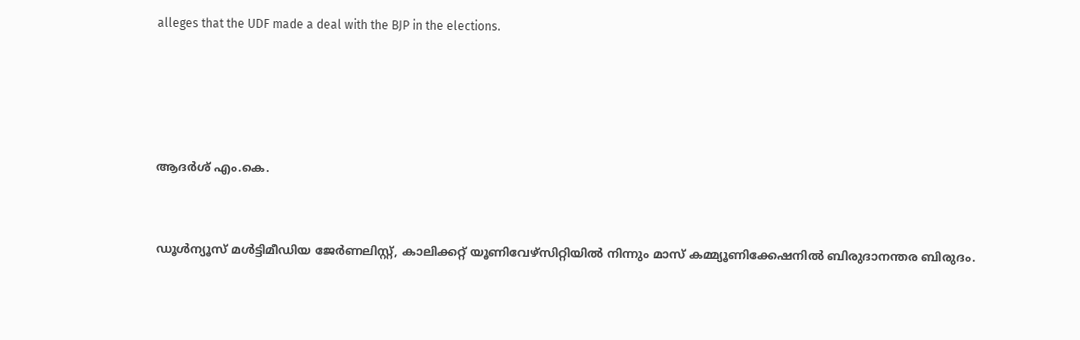alleges that the UDF made a deal with the BJP in the elections.






ആദര്‍ശ് എം.കെ.



ഡൂള്‍ന്യൂസ് മള്‍ട്ടിമീഡിയ ജേര്‍ണലിസ്റ്റ്, കാലിക്കറ്റ് യൂണിവേഴ്സിറ്റിയില്‍ നിന്നും മാസ് കമ്മ്യൂണിക്കേഷനില്‍ ബിരുദാനന്തര ബിരുദം.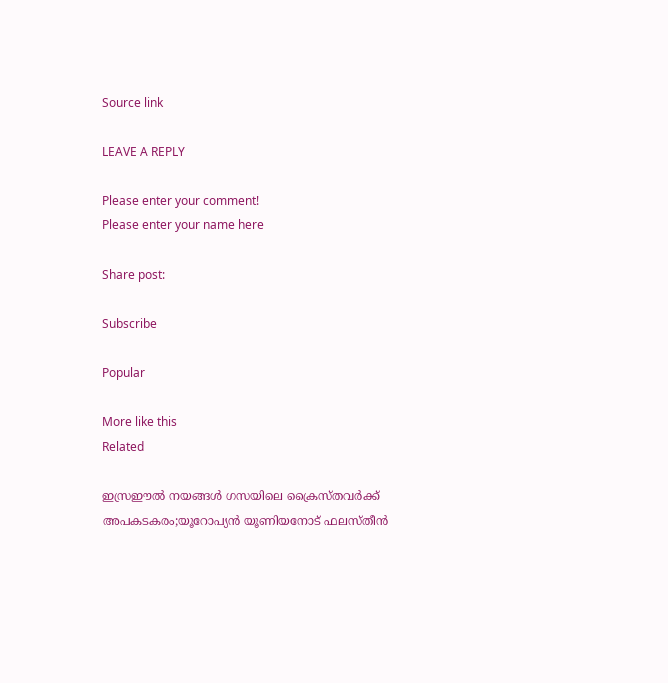Source link

LEAVE A REPLY

Please enter your comment!
Please enter your name here

Share post:

Subscribe

Popular

More like this
Related

ഇസ്രഈല്‍ നയങ്ങള്‍ ഗസയിലെ ക്രൈസ്തവര്‍ക്ക് അപകടകരം;യൂറോപ്യന്‍ യൂണിയനോട് ഫലസ്തീന്‍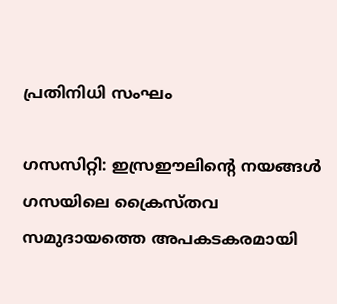പ്രതിനിധി സംഘം

ഗസസിറ്റി: ഇസ്രഈലിന്റെ നയങ്ങള്‍ ഗസയിലെ ക്രൈസ്തവ സമുദായത്തെ അപകടകരമായി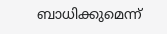ബാധിക്കുമെന്ന്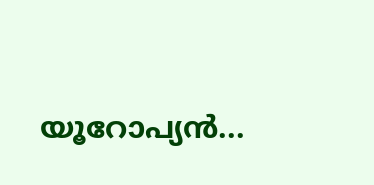യൂറോപ്യന്‍...